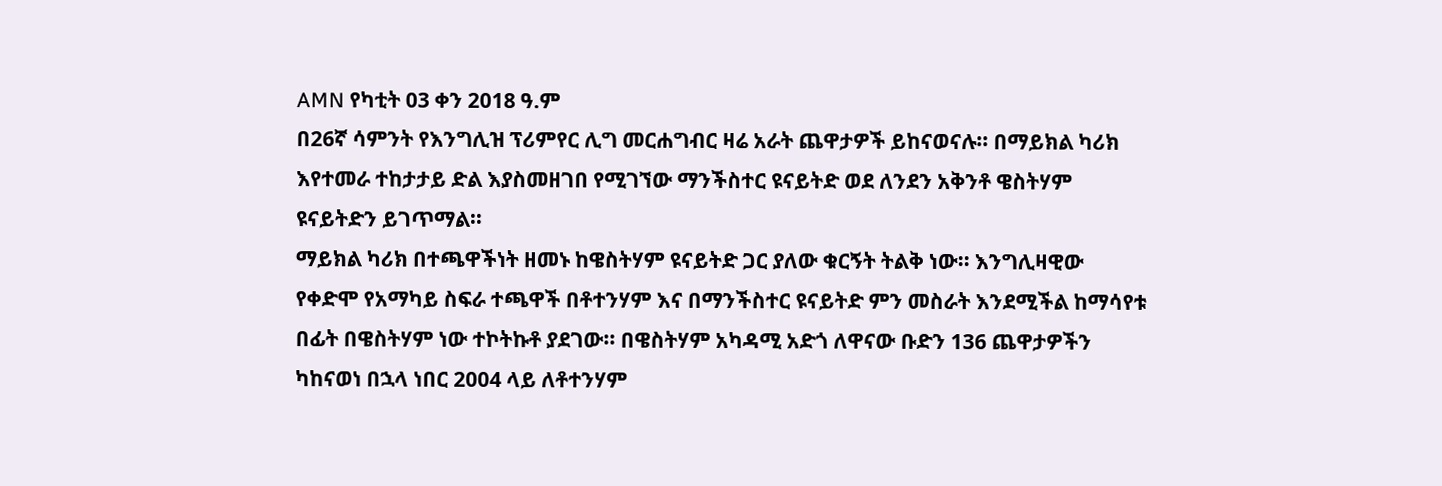AMN የካቲት 03 ቀን 2018 ዓ.ም
በ26ኛ ሳምንት የእንግሊዝ ፕሪምየር ሊግ መርሐግብር ዛሬ አራት ጨዋታዎች ይከናወናሉ፡፡ በማይክል ካሪክ እየተመራ ተከታታይ ድል እያስመዘገበ የሚገኘው ማንችስተር ዩናይትድ ወደ ለንደን አቅንቶ ዌስትሃም ዩናይትድን ይገጥማል፡፡
ማይክል ካሪክ በተጫዋችነት ዘመኑ ከዌስትሃም ዩናይትድ ጋር ያለው ቁርኝት ትልቅ ነው፡፡ እንግሊዛዊው የቀድሞ የአማካይ ስፍራ ተጫዋች በቶተንሃም እና በማንችስተር ዩናይትድ ምን መስራት እንደሚችል ከማሳየቱ በፊት በዌስትሃም ነው ተኮትኩቶ ያደገው፡፡ በዌስትሃም አካዳሚ አድጎ ለዋናው ቡድን 136 ጨዋታዎችን ካከናወነ በኋላ ነበር 2004 ላይ ለቶተንሃም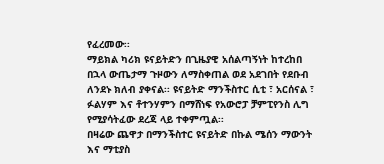የፈረመው፡፡
ማይክል ካሪክ ዩናይትድን በጊዜያዊ አሰልጣኝነት ከተረከበ በኋላ ውጤታማ ጉዞውን ለማስቀጠል ወደ አደገበት የደቡብ ለንደኑ ክለብ ያቀናል፡፡ ዩናይትድ ማንችስተር ሲቲ ፣ አርሰናል ፣ ፉልሃም እና ቶተንሃምን በማሸነፍ የአውሮፓ ቻምፒየንስ ሊግ የሚያሳትፈው ደረጃ ላይ ተቀምጧል፡፡
በዛሬው ጨዋታ በማንችስተር ዩናይትድ በኩል ሜሰን ማውንት እና ማቲያስ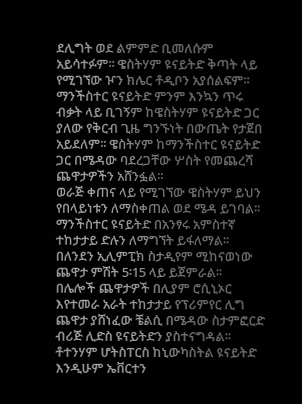ደሊግት ወደ ልምምድ ቢመለሱም አይሳተፉም፡፡ ዌስትሃም ዩናይትድ ቅጣት ላይ የሚገኘው ዦን ክሌር ቶዲቦን አያሰልፍም፡፡
ማንችስተር ዩናይትድ ምንም እንኳን ጥሩ ብቃት ላይ ቢገኝም ከዌስትሃም ዩናይትድ ጋር ያለው የቅርብ ጊዜ ግንኙነት በውጤት የታጀበ አይደለም፡፡ ዌስትሃም ከማንችስተር ዩናይትድ ጋር በሜዳው ባደረጋቸው ሦስት የመጨረሻ ጨዋታዎችን አሸንፏል፡፡
ወራጅ ቀጠና ላይ የሚገኘው ዌስትሃም ይህን የበላይነቱን ለማስቀጠል ወደ ሜዳ ይገባል፡፡ ማንችስተር ዩናይትድ በአንፃሩ አምስተኛ ተከታታይ ድሉን ለማግኘት ይፋለማል፡፡
በለንደን ኢሊምፒክ ስታዲየም ሚከናወነው ጨዋታ ምሽት 5፡15 ላይ ይጀምራል፡፡
በሌሎች ጨዋታዎች በሊያም ሮሲኒኦር እየተመራ አራት ተከታታይ የፕሪምየር ሊግ ጨዋታ ያሸነፈው ቼልሲ በሜዳው ስታምፎርድ ብሪጅ ሊድስ ዩናይትድን ያስተናግዳል፡፡
ቶተንሃም ሆትስፐርስ ከኒውካስትል ዩናይትድ እንዲሁም ኤቨርተን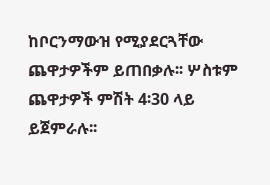ከቦርንማውዝ የሚያደርጓቸው ጨዋታዎችም ይጠበቃሉ፡፡ ሦስቱም ጨዋታዎች ምሽት 4፡30 ላይ ይጀምራሉ፡፡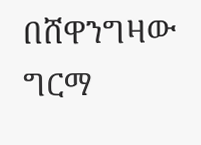በሸዋንግዛው ግርማ